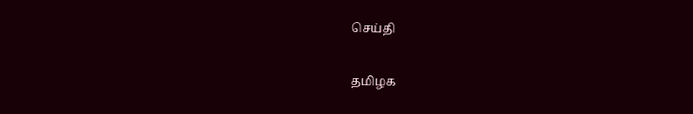செய்தி

தமிழக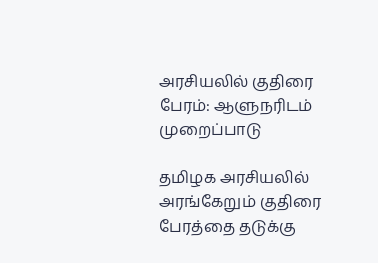அரசியலில் குதிரை பேரம்: ஆளுநரிடம் முறைப்பாடு

தமிழக அரசியலில் அரங்கேறும் குதிரை பேரத்தை தடுக்கு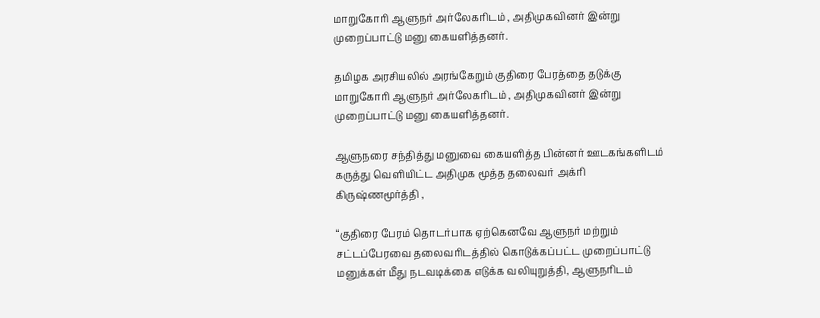மாறுகோரி ஆளுநர் அர்லேகரிடம் , அதிமுகவினர் இன்று முறைப்பாட்டு மனு கையளித்தனர்.

தமிழக அரசியலில் அரங்கேறும் குதிரை பேரத்தை தடுக்கு மாறுகோரி ஆளுநர் அர்லேகரிடம் , அதிமுகவினர் இன்று முறைப்பாட்டு மனு கையளித்தனர்.

ஆளுநரை சந்தித்து மனுவை கையளித்த பின்னர் ஊடகங்களிடம் கருத்து வெளியிட்ட அதிமுக மூத்த தலைவர் அக்ரி கிருஷ்ணமூர்த்தி ,

“குதிரை பேரம் தொடர்பாக ஏற்கெனவே ஆளுநர் மற்றும் சட்டப்பேரவை தலைவரிடத்தில் கொடுக்கப்பட்ட முறைப்பாட்டு மனுக்கள் மீது நடவடிக்கை எடுக்க வலியுறுத்தி, ஆளுநரிடம்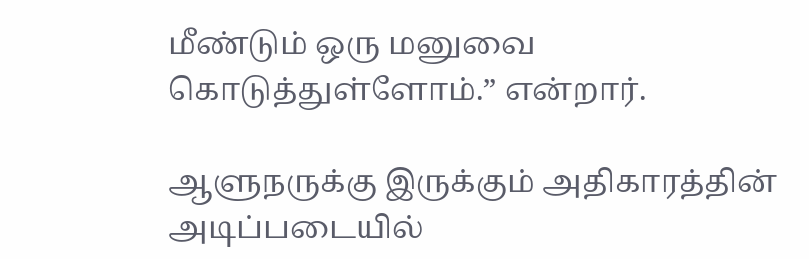மீண்டும் ஒரு மனுவை கொடுத்துள்ளோம்.” என்றார்.

ஆளுநருக்கு இருக்கும் அதிகாரத்தின் அடிப்படையில்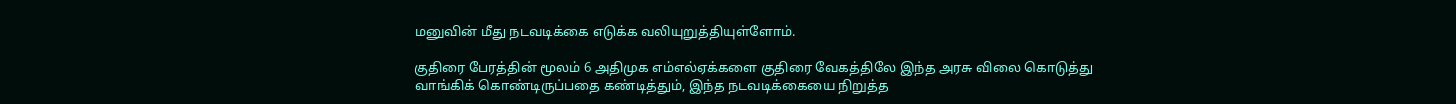மனுவின் மீது நடவடிக்கை எடுக்க வலியுறுத்தியுள்ளோம்.

குதிரை பேரத்தின் மூலம் 6 அதிமுக எம்எல்ஏக்களை குதிரை வேகத்திலே இந்த அரசு விலை கொடுத்து வாங்கிக் கொண்டிருப்பதை கண்டித்தும், இந்த நடவடிக்கையை நிறுத்த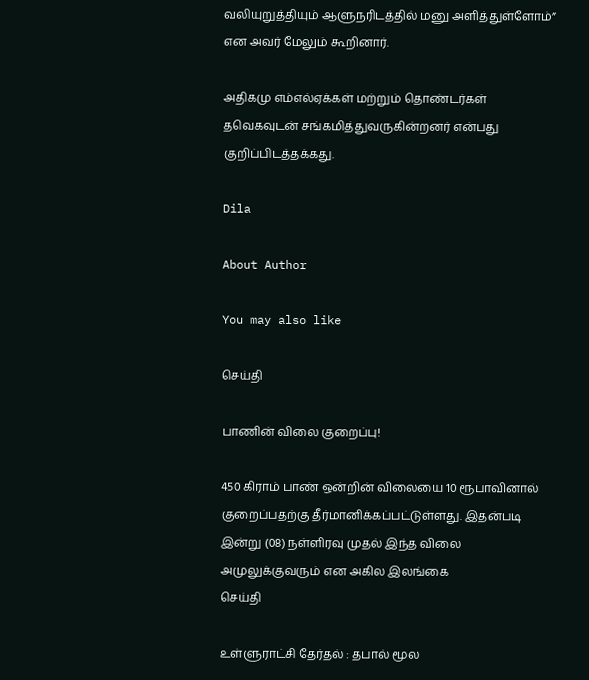வலியுறுத்தியும் ஆளுநரிடத்தில் மனு அளித்துள்ளோம்” என அவர் மேலும் கூறினார்.

அதிகமு எம்எல்ஏக்கள் மற்றும் தொண்டர்கள் தவெகவுடன் சங்கமித்துவருகின்றனர் என்பது குறிப்பிடத்தக்கது.

Dila

About Author

You may also like

செய்தி

பாணின் விலை குறைப்பு!

450 கிராம் பாண் ஒன்றின் விலையை 10 ரூபாவினால் குறைப்பதற்கு தீர்மானிக்கப்பட்டுள்ளது. இதன்படி   இன்று (08) நள்ளிரவு முதல் இந்த விலை அமுலுக்குவரும் என அகில இலங்கை
செய்தி

உள்ளுராட்சி தேர்தல் : தபால் மூல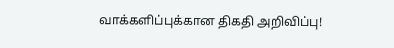வாக்களிப்புக்கான திகதி அறிவிப்பு!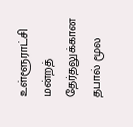உள்ளூராட்சி மன்றத் தேர்தலுக்கான தபால் மூல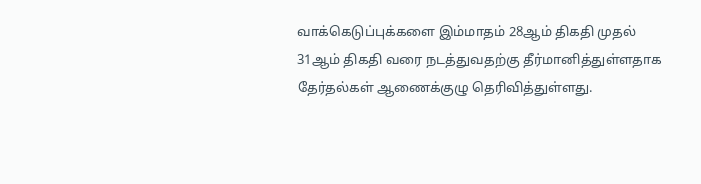வாக்கெடுப்புக்களை இம்மாதம் 28ஆம் திகதி முதல் 31ஆம் திகதி வரை நடத்துவதற்கு தீர்மானித்துள்ளதாக தேர்தல்கள் ஆணைக்குழு தெரிவித்துள்ளது.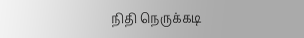நிதி நெருக்கடி